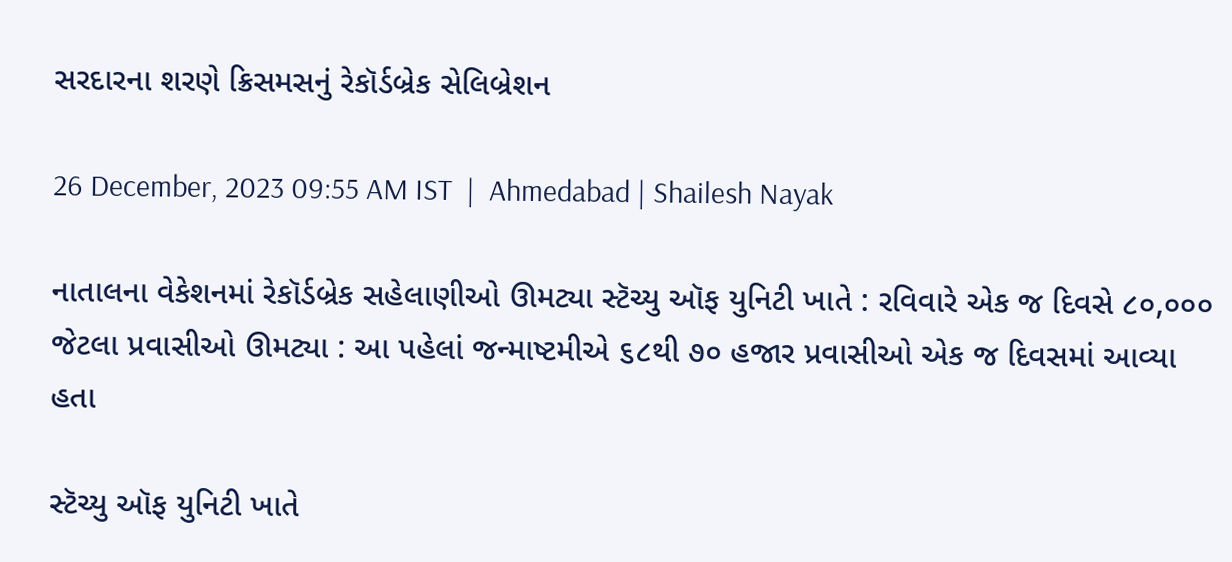સરદારના શરણે ક્રિસમસનું રેકૉર્ડબ્રેક સેલિબ્રેશન

26 December, 2023 09:55 AM IST  |  Ahmedabad | Shailesh Nayak

નાતાલના વેકેશનમાં રેકૉર્ડબ્રેક સહેલાણીઓ ઊમટ્યા સ્ટૅચ્યુ ઑફ યુનિટી ખાતે : રવિવારે એક જ દિવસે ૮૦,૦૦૦ જેટલા પ્રવાસીઓ ઊમટ્યા : આ પહેલાં જન્માષ્ટમીએ ૬૮થી ૭૦ હજાર પ્રવાસીઓ એક જ દિવસમાં આવ્યા હતા

સ્ટૅચ્યુ ઑફ યુનિટી ખાતે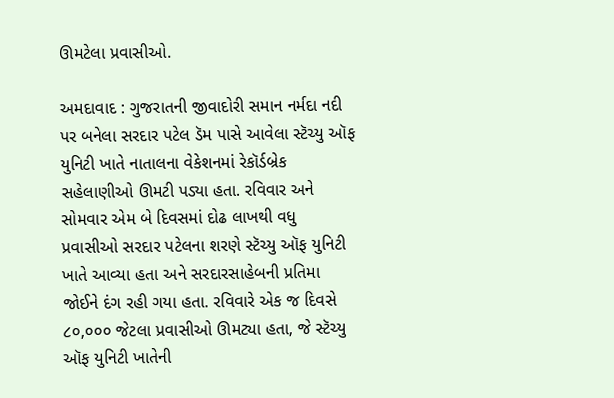ઊમટેલા પ્રવાસીઓ.

અમદાવાદ : ગુજરાતની જીવાદોરી સમાન નર્મદા નદી પર બનેલા સરદાર પટેલ ડૅમ પાસે આવેલા સ્ટૅચ્યુ ઑફ યુનિટી ખાતે નાતાલના વેકેશનમાં રેકૉર્ડબ્રેક સહેલાણીઓ ઊમટી પડ્યા હતા. રવિવાર અને સોમવાર એમ બે દિવસમાં દોઢ લાખથી વધુ પ્રવાસીઓ સરદાર પટેલના શરણે સ્ટૅચ્યુ ઑફ યુનિટી ખાતે આવ્યા હતા અને સરદારસાહેબની પ્રતિમા જોઈને દંગ રહી ગયા હતા. રવિવારે એક જ દિવસે ૮૦,૦૦૦ જેટલા પ્રવાસીઓ ઊમટ્યા હતા, જે સ્ટૅચ્યુ ઑફ યુનિટી ખાતેની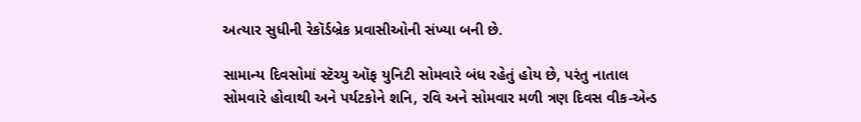અત્યાર સુધીની રેકૉર્ડબ્રેક પ્રવાસીઓની સંખ્યા બની છે.

સામાન્ય દિવસોમાં સ્ટૅચ્યુ ઑફ યુનિટી સોમવારે બંધ રહેતું હોય છે, પરંતુ નાતાલ સોમવારે હોવાથી અને પર્યટકોને શનિ, રવિ અને સોમવાર મળી ત્રણ દિવસ વીક-એન્ડ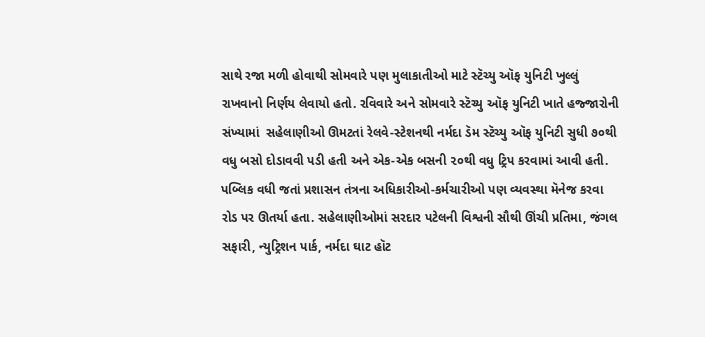સાથે રજા મળી હોવાથી સોમવારે પણ મુલાકાતીઓ માટે સ્ટૅચ્યુ ઑફ યુનિટી ખુલ્લું રાખવાનો નિર્ણય લેવાયો હતો. રવિવારે અને સોમવારે સ્ટૅચ્યુ ઑફ યુનિટી ખાતે હજ્જારોની સંખ્યામાં  સહેલાણીઓ ઊમટતાં રેલવે-સ્ટેશનથી નર્મદા ડૅમ સ્ટૅચ્યુ ઑફ યુનિટી સુધી ૭૦થી વધુ બસો દોડાવવી પડી હતી અને એક-એક બસની ૨૦થી વધુ ટ્રિપ કરવામાં આવી હતી. પબ્લિક વધી જતાં પ્રશાસન તંત્રના અધિકારીઓ-કર્મચારીઓ પણ વ્યવસ્થા મૅનેજ કરવા રોડ પર ઊતર્યા હતા. સહેલાણીઓમાં સરદાર પટેલની વિશ્વની સૌથી ઊંચી પ્રતિમા, જંગલ સફારી, ન્યુટ્રિશન પાર્ક, નર્મદા ઘાટ હૉટ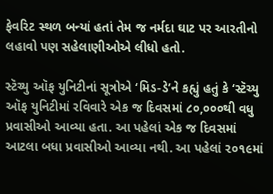ફેવરિટ સ્થળ બન્યાં હતાં તેમ જ નર્મદા ઘાટ પર આરતીનો લહાવો પણ સહેલાણીઓએ લીધો હતો.

સ્ટૅચ્યુ ઑફ યુનિટીનાં સૂત્રોએ ‘મિડ-ડે’ને કહ્યું હતું કે ‘સ્ટૅચ્યુ ઑફ યુનિટીમાં રવિવારે એક જ દિવસમાં ૮૦,૦૦૦થી વધુ પ્રવાસીઓ આવ્યા હતા. આ પહેલાં એક જ દિવસમાં આટલા બધા પ્રવાસીઓ આવ્યા નથી. આ પહેલાં ૨૦૧૯માં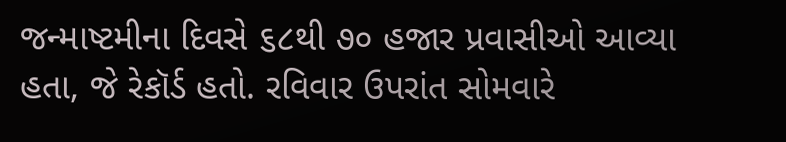જન્માષ્ટમીના દિવસે ૬૮થી ૭૦ હજાર પ્રવાસીઓ આવ્યા હતા, જે રેકૉર્ડ હતો. રવિવાર ઉપરાંત સોમવારે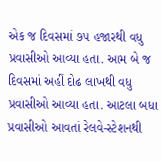એક જ દિવસમાં ૭૫ હજારથી વધુ પ્રવાસીઓ આવ્યા હતા. આમ બે જ દિવસમાં અહીં દોઢ લાખથી વધુ પ્રવાસીઓ આવ્યા હતા. આટલા બધા પ્રવાસીઓ આવતાં રેલવે-સ્ટેશનથી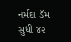નર્મદા ડૅમ સુધી ૪૨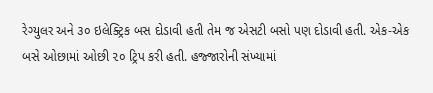રેગ્યુલર અને ૩૦ ઇલેક્ટ્રિક બસ દોડાવી હતી તેમ જ એસટી બસો પણ દોડાવી હતી. એક-એક બસે ઓછામાં ઓછી ૨૦ ટ્રિપ કરી હતી. હજ્જારોની સંખ્યામાં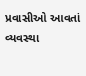પ્રવાસીઓ આવતાં વ્યવસ્થા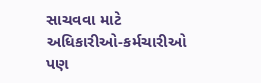સાચવવા માટે અધિકારીઓ-કર્મચારીઓ પણ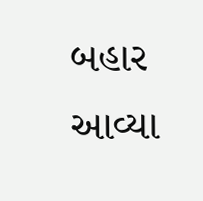બહાર આવ્યા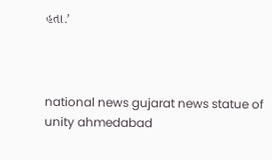હતા.’



national news gujarat news statue of unity ahmedabad